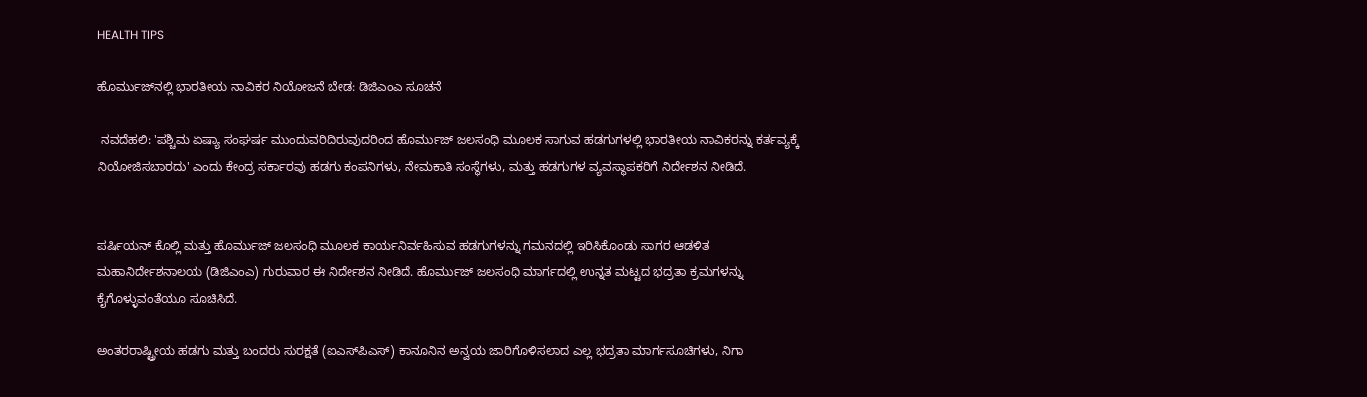HEALTH TIPS

ಹೊರ್ಮುಜ್‌ನಲ್ಲಿ ಭಾರತೀಯ ನಾವಿಕರ ನಿಯೋಜನೆ ಬೇಡ: ಡಿಜಿಎಂಎ ಸೂಚನೆ

 ನವದೆಹಲಿ: 'ಪಶ್ಚಿಮ ಏಷ್ಯಾ ಸಂಘರ್ಷ ಮುಂದುವರಿದಿರುವುದರಿಂದ ಹೊರ್ಮುಜ್‌ ಜಲಸಂಧಿ ಮೂಲಕ ಸಾಗುವ ಹಡಗುಗಳಲ್ಲಿ ಭಾರತೀಯ ನಾವಿಕರನ್ನು ಕರ್ತವ್ಯಕ್ಕೆ ನಿಯೋಜಿಸಬಾರದು' ಎಂದು ಕೇಂದ್ರ ಸರ್ಕಾರವು ಹಡಗು ಕಂಪನಿಗಳು, ನೇಮಕಾತಿ ಸಂಸ್ಥೆಗಳು, ಮತ್ತು ಹಡಗುಗಳ ವ್ಯವಸ್ಥಾಪಕರಿಗೆ ನಿರ್ದೇಶನ ನೀಡಿದೆ.


ಪರ್ಷಿಯನ್‌ ಕೊಲ್ಲಿ ಮತ್ತು ಹೊರ್ಮುಜ್‌ ಜಲಸಂಧಿ ಮೂಲಕ ಕಾರ್ಯನಿರ್ವಹಿಸುವ ಹಡಗುಗಳನ್ನು ಗಮನದಲ್ಲಿ ಇರಿಸಿಕೊಂಡು ಸಾಗರ ಆಡಳಿತ ಮಹಾನಿರ್ದೇಶನಾಲಯ (ಡಿಜಿಎಂಎ) ಗುರುವಾರ ಈ ನಿರ್ದೇಶನ ನೀಡಿದೆ. ಹೊರ್ಮುಜ್‌ ಜಲಸಂಧಿ ಮಾರ್ಗದಲ್ಲಿ ಉನ್ನತ ಮಟ್ಟದ ಭದ್ರತಾ ಕ್ರಮಗಳನ್ನು ಕೈಗೊಳ್ಳುವಂತೆಯೂ ಸೂಚಿಸಿದೆ.

ಅಂತರರಾಷ್ಟ್ರೀಯ ಹಡಗು ಮತ್ತು ಬಂದರು ಸುರಕ್ಷತೆ (ಐಎಸ್‌ಪಿಎಸ್‌) ಕಾನೂನಿನ ಅನ್ವಯ ಜಾರಿಗೊಳಿಸಲಾದ ಎಲ್ಲ ಭದ್ರತಾ ಮಾರ್ಗಸೂಚಿಗಳು, ನಿಗಾ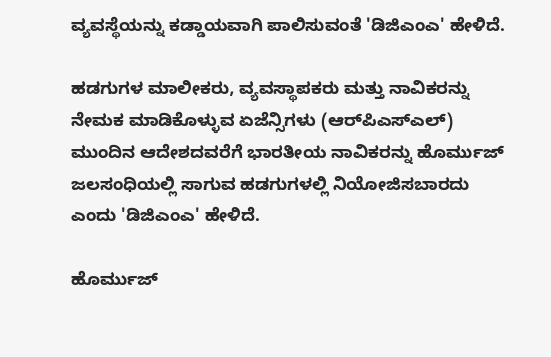ವ್ಯವಸ್ಥೆಯನ್ನು ಕಡ್ಡಾಯವಾಗಿ ಪಾಲಿಸುವಂತೆ 'ಡಿಜಿಎಂಎ' ಹೇಳಿದೆ.

ಹಡಗುಗಳ ಮಾಲೀಕರು, ವ್ಯವಸ್ಥಾಪಕರು ಮತ್ತು ನಾವಿಕರನ್ನು ನೇಮಕ ಮಾಡಿಕೊಳ್ಳುವ ಏಜೆನ್ಸಿಗಳು (ಆರ್‌ಪಿಎಸ್‌ಎಲ್‌) ಮುಂದಿನ ಆದೇಶದವರೆಗೆ ಭಾರತೀಯ ನಾವಿಕರನ್ನು ಹೊರ್ಮುಜ್‌ ಜಲಸಂಧಿಯಲ್ಲಿ ಸಾಗುವ ಹಡಗುಗಳಲ್ಲಿ ನಿಯೋಜಿಸಬಾರದು ಎಂದು 'ಡಿಜಿಎಂಎ' ಹೇಳಿದೆ.

ಹೊರ್ಮುಜ್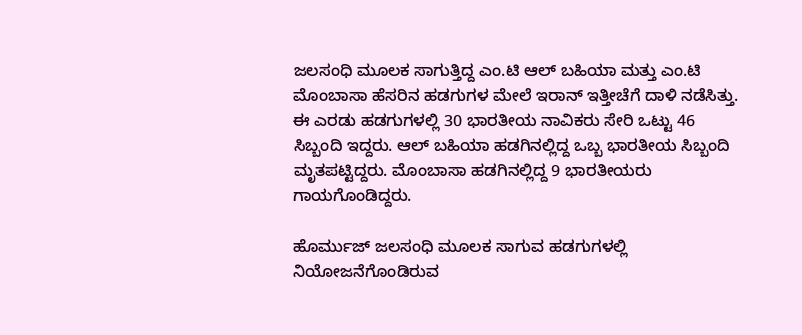ಜಲಸಂಧಿ ಮೂಲಕ ಸಾಗುತ್ತಿದ್ದ ಎಂ.ಟಿ ಆಲ್‌ ಬಹಿಯಾ ಮತ್ತು ಎಂ.ಟಿ ಮೊಂಬಾಸಾ ಹೆಸರಿನ ಹಡಗುಗಳ ಮೇಲೆ ಇರಾನ್‌ ಇತ್ತೀಚೆಗೆ ದಾಳಿ ನಡೆಸಿತ್ತು. ಈ ಎರಡು ಹಡಗುಗಳಲ್ಲಿ 30 ಭಾರತೀಯ ನಾವಿಕರು ಸೇರಿ ಒಟ್ಟು 46 ಸಿಬ್ಬಂದಿ ಇದ್ದರು. ಆಲ್‌ ಬಹಿಯಾ ಹಡಗಿನಲ್ಲಿದ್ದ ಒಬ್ಬ ಭಾರತೀಯ ಸಿಬ್ಬಂದಿ ಮೃತಪಟ್ಟಿದ್ದರು. ಮೊಂಬಾಸಾ ಹಡಗಿನಲ್ಲಿದ್ದ 9 ಭಾರತೀಯರು ಗಾಯಗೊಂಡಿದ್ದರು.

ಹೊರ್ಮುಜ್‌ ಜಲಸಂಧಿ ಮೂಲಕ ಸಾಗುವ ಹಡಗುಗಳಲ್ಲಿ ನಿಯೋಜನೆಗೊಂಡಿರುವ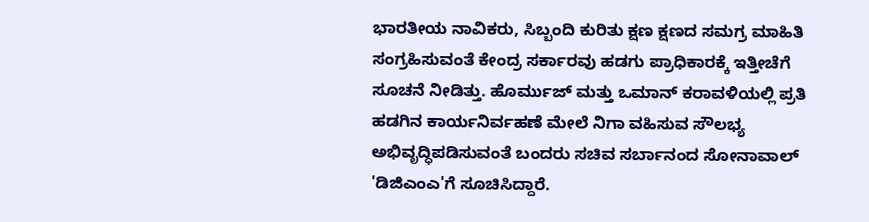ಭಾರತೀಯ ನಾವಿಕರು, ಸಿಬ್ಬಂದಿ ಕುರಿತು ಕ್ಷಣ ಕ್ಷಣದ ಸಮಗ್ರ ಮಾಹಿತಿ ಸಂಗ್ರಹಿಸುವಂತೆ ಕೇಂದ್ರ ಸರ್ಕಾರವು ಹಡಗು ಪ್ರಾಧಿಕಾರಕ್ಕೆ ಇತ್ತೀಚೆಗೆ ಸೂಚನೆ ನೀಡಿತ್ತು. ಹೊರ್ಮುಜ್‌ ಮತ್ತು ಒಮಾನ್ ಕರಾವಳಿಯಲ್ಲಿ ಪ್ರತಿ ಹಡಗಿನ ಕಾರ್ಯನಿರ್ವಹಣೆ ಮೇಲೆ ನಿಗಾ ವಹಿಸುವ ಸೌಲಭ್ಯ ಅಭಿವೃದ್ಧಿಪಡಿಸುವಂತೆ ಬಂದರು ಸಚಿವ ಸರ್ಬಾನಂದ ಸೋನಾವಾಲ್‌ 'ಡಿಜಿಎಂಎ'ಗೆ ಸೂಚಿಸಿದ್ದಾರೆ.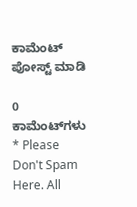ಕಾಮೆಂಟ್‌‌ ಪೋಸ್ಟ್‌ ಮಾಡಿ

0 ಕಾಮೆಂಟ್‌ಗಳು
* Please Don't Spam Here. All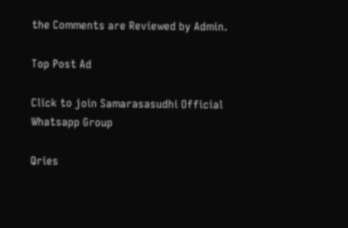the Comments are Reviewed by Admin.

Top Post Ad

Click to join Samarasasudhi Official Whatsapp Group

Qries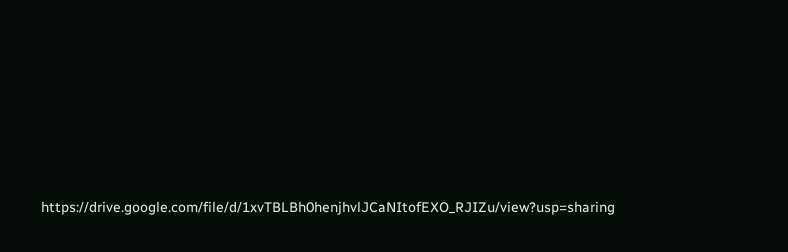https://drive.google.com/file/d/1xvTBLBh0henjhvlJCaNItofEXO_RJIZu/view?usp=sharing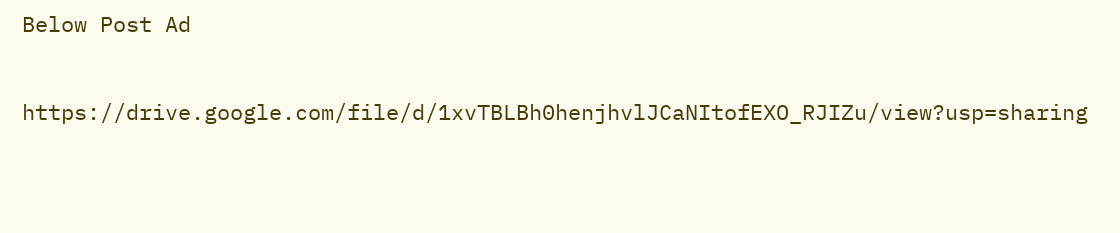Below Post Ad

https://drive.google.com/file/d/1xvTBLBh0henjhvlJCaNItofEXO_RJIZu/view?usp=sharing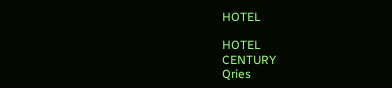HOTEL

HOTEL
CENTURY
Qries